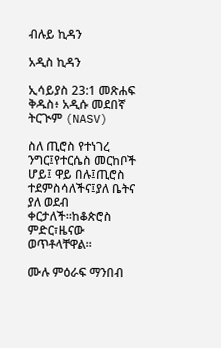ብሉይ ኪዳን

አዲስ ኪዳን

ኢሳይያስ 23:1 መጽሐፍ ቅዱስ፥ አዲሱ መደበኛ ትርጒም (NASV)

ስለ ጢሮስ የተነገረ ንግር፤የተርሴስ መርከቦች ሆይ፤ ዋይ በሉ፤ጢሮስ ተደምስሳለችና፤ያለ ቤትና ያለ ወደብ ቀርታለች።ከቆጵሮስ ምድር፣ዜናው ወጥቶላቸዋል።

ሙሉ ምዕራፍ ማንበብ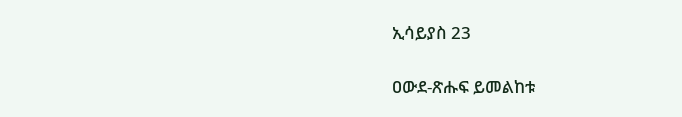ኢሳይያስ 23

ዐውደ-ጽሑፍ ይመልከቱ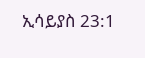ኢሳይያስ 23:1